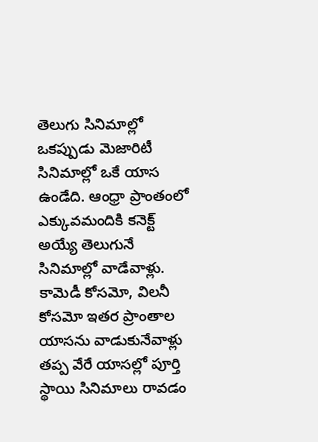తెలుగు సినిమాల్లో ఒకప్పుడు మెజారిటీ సినిమాల్లో ఒకే యాస ఉండేది. ఆంధ్రా ప్రాంతంలో ఎక్కువమందికి కనెక్ట్ అయ్యే తెలుగునే సినిమాల్లో వాడేవాళ్లు. కామెడీ కోసమో, విలనీ కోసమో ఇతర ప్రాంతాల యాసను వాడుకునేవాళ్లు తప్ప వేరే యాసల్లో పూర్తి స్థాయి సినిమాలు రావడం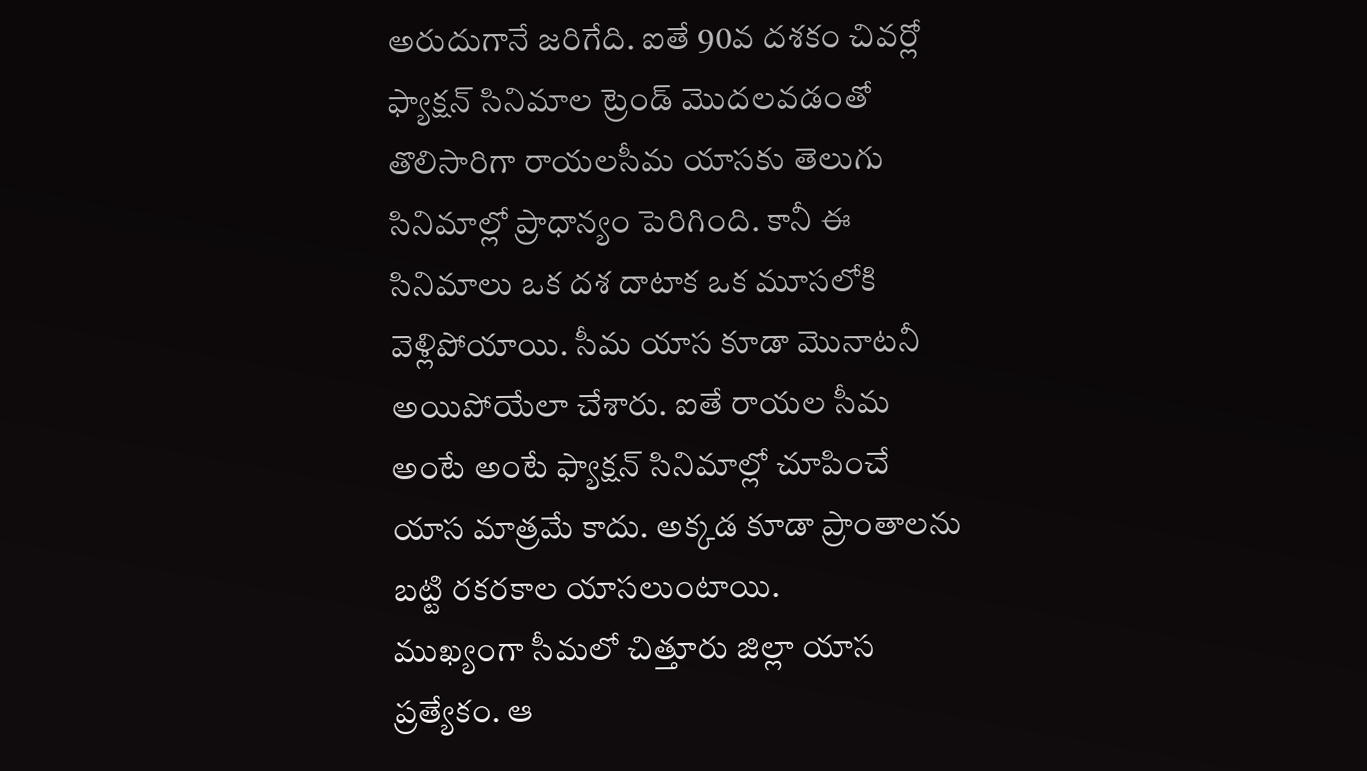అరుదుగానే జరిగేది. ఐతే 90వ దశకం చివర్లో ఫ్యాక్షన్ సినిమాల ట్రెండ్ మొదలవడంతో తొలిసారిగా రాయలసీమ యాసకు తెలుగు సినిమాల్లో ప్రాధాన్యం పెరిగింది. కానీ ఈ సినిమాలు ఒక దశ దాటాక ఒక మూసలోకి వెళ్లిపోయాయి. సీమ యాస కూడా మొనాటనీ అయిపోయేలా చేశారు. ఐతే రాయల సీమ అంటే అంటే ఫ్యాక్షన్ సినిమాల్లో చూపించే యాస మాత్రమే కాదు. అక్కడ కూడా ప్రాంతాలను బట్టి రకరకాల యాసలుంటాయి.
ముఖ్యంగా సీమలో చిత్తూరు జిల్లా యాస ప్రత్యేకం. ఆ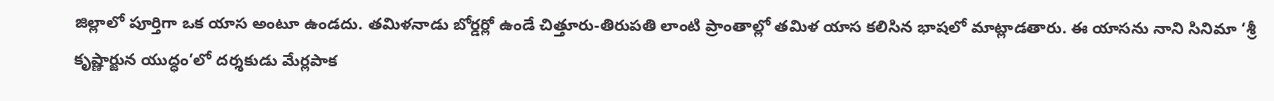జిల్లాలో పూర్తిగా ఒక యాస అంటూ ఉండదు. తమిళనాడు బోర్డర్లో ఉండే చిత్తూరు-తిరుపతి లాంటి ప్రాంతాల్లో తమిళ యాస కలిసిన భాషలో మాట్లాడతారు. ఈ యాసను నాని సినిమా ‘శ్రీ కృష్ణార్జున యుద్ధం’లో దర్శకుడు మేర్లపాక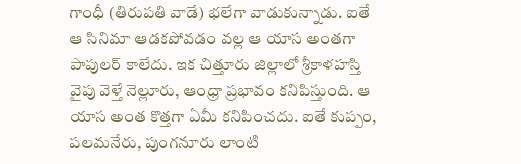గాంధీ (తిరుపతి వాడే) భలేగా వాడుకున్నాడు. ఐతే ఆ సినిమా ఆడకపోవడం వల్ల ఆ యాస అంతగా పాపులర్ కాలేదు. ఇక చిత్తూరు జిల్లాలో శ్రీకాళహస్తి వైపు వెళ్తే నెల్లూరు, ఆంధ్రా ప్రభావం కనిపిస్తుంది. ఆ యాస అంత కొత్తగా ఏమీ కనిపించదు. ఐతే కుప్పం, పలమనేరు, పుంగనూరు లాంటి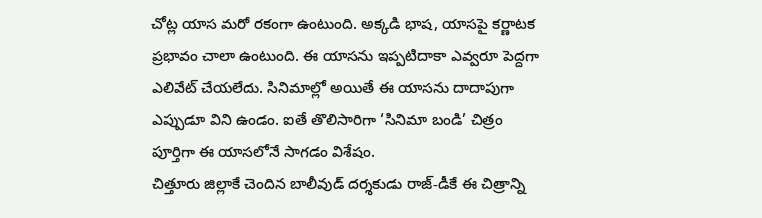చోట్ల యాస మరో రకంగా ఉంటుంది. అక్కడి భాష, యాసపై కర్ణాటక ప్రభావం చాలా ఉంటుంది. ఈ యాసను ఇప్పటిదాకా ఎవ్వరూ పెద్దగా ఎలివేట్ చేయలేదు. సినిమాల్లో అయితే ఈ యాసను దాదాపుగా ఎప్పుడూ విని ఉండం. ఐతే తొలిసారిగా ‘సినిమా బండి’ చిత్రం పూర్తిగా ఈ యాసలోనే సాగడం విశేషం.
చిత్తూరు జిల్లాకే చెందిన బాలీవుడ్ దర్శకుడు రాజ్-డీకే ఈ చిత్రాన్ని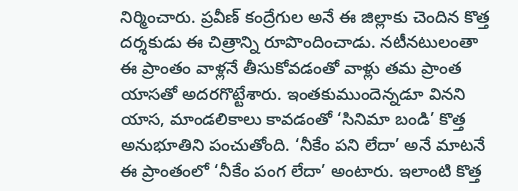నిర్మించారు. ప్రవీణ్ కంద్రేగుల అనే ఈ జిల్లాకు చెందిన కొత్త దర్శకుడు ఈ చిత్రాన్ని రూపొందించాడు. నటీనటులంతా ఈ ప్రాంతం వాళ్లనే తీసుకోవడంతో వాళ్లు తమ ప్రాంత యాసతో అదరగొట్టేశారు. ఇంతకుముందెన్నడూ వినని యాస, మాండలికాలు కావడంతో ‘సినిమా బండి’ కొత్త అనుభూతిని పంచుతోంది. ‘నీకేం పని లేదా’ అనే మాటనే ఈ ప్రాంతంలో ‘నీకేం పంగ లేదా’ అంటారు. ఇలాంటి కొత్త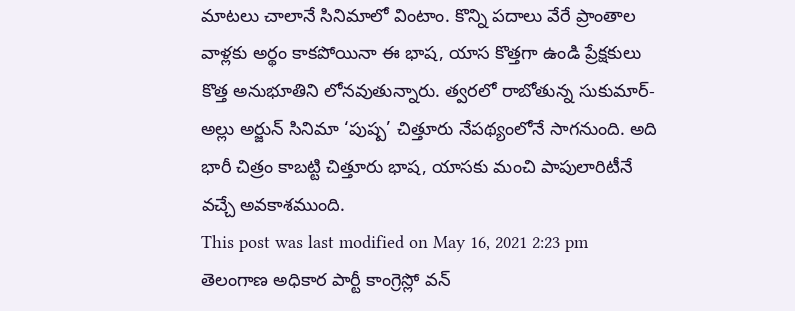మాటలు చాలానే సినిమాలో వింటాం. కొన్ని పదాలు వేరే ప్రాంతాల వాళ్లకు అర్థం కాకపోయినా ఈ భాష, యాస కొత్తగా ఉండి ప్రేక్షకులు కొత్త అనుభూతిని లోనవుతున్నారు. త్వరలో రాబోతున్న సుకుమార్-అల్లు అర్జున్ సినిమా ‘పుష్ప’ చిత్తూరు నేపథ్యంలోనే సాగనుంది. అది భారీ చిత్రం కాబట్టి చిత్తూరు భాష, యాసకు మంచి పాపులారిటీనే వచ్చే అవకాశముంది.
This post was last modified on May 16, 2021 2:23 pm
తెలంగాణ అధికార పార్టీ కాంగ్రెస్లో వన్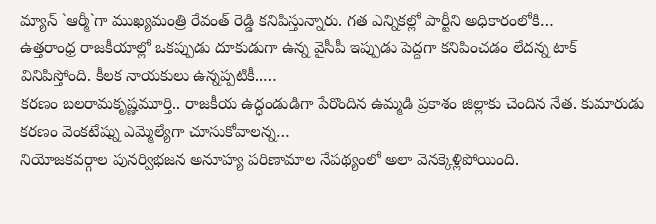మ్యాన్ `ఆర్మీ`గా ముఖ్యమంత్రి రేవంత్ రెడ్డి కనిపిస్తున్నారు. గత ఎన్నికల్లో పార్టీని అధికారంలోకి…
ఉత్తరాంధ్ర రాజకీయాల్లో ఒకప్పుడు దూకుడుగా ఉన్న వైసీపీ ఇప్పుడు పెద్దగా కనిపించడం లేదన్న టాక్ వినిపిస్తోంది. కీలక నాయకులు ఉన్నప్పటికీ..…
కరణం బలరామకృష్ణమూర్తి.. రాజకీయ ఉద్ధండుడిగా పేరొందిన ఉమ్మడి ప్రకాశం జిల్లాకు చెందిన నేత. కుమారుడు కరణం వెంకటేష్ను ఎమ్మెల్యేగా చూసుకోవాలన్న…
నియోజకవర్గాల పునర్విభజన అనూహ్య పరిణామాల నేపథ్యంలో అలా వెనక్కెళ్లిపోయింది.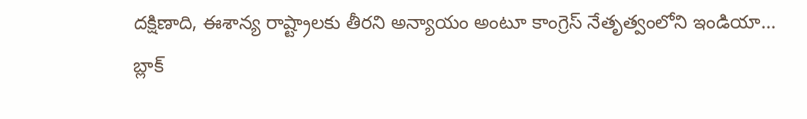దక్షిణాది, ఈశాన్య రాష్ట్రాలకు తీరని అన్యాయం అంటూ కాంగ్రెస్ నేతృత్వంలోని ఇండియా…
బ్లాక్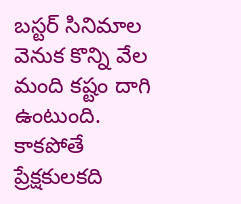బస్టర్ సినిమాల వెనుక కొన్ని వేల మంది కష్టం దాగి ఉంటుంది. కాకపోతే ప్రేక్షకులకది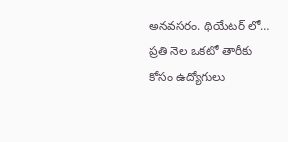అనవసరం. థియేటర్ లో…
ప్రతి నెల ఒకటో తారీకు కోసం ఉద్యోగులు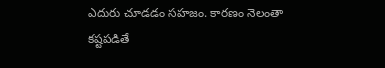ఎదురు చూడడం సహజం. కారణం నెలంతా కష్టపడితే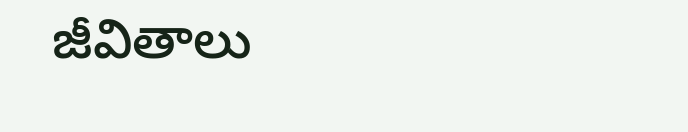జీవితాలు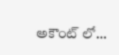అకౌంట్ లో…